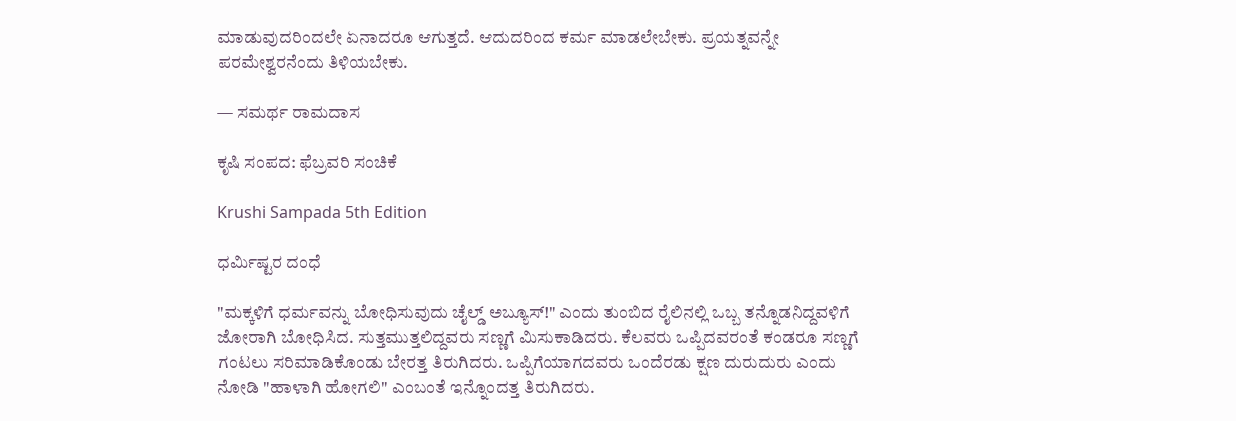ಮಾಡುವುದರಿಂದಲೇ ಏನಾದರೂ ಆಗುತ್ತದೆ. ಆದುದರಿಂದ ಕರ್ಮ ಮಾಡಲೇಬೇಕು. ಪ್ರಯತ್ನವನ್ನೇ ಪರಮೇಶ್ವರನೆಂದು ತಿಳಿಯಬೇಕು.

— ಸಮರ್ಥ ರಾಮದಾಸ

ಕೃಷಿ ಸಂಪದ: ಫೆಬ್ರವರಿ ಸಂಚಿಕೆ

Krushi Sampada 5th Edition

ಧರ್ಮಿಷ್ಟರ ದಂಧೆ

"ಮಕ್ಕಳಿಗೆ ಧರ್ಮವನ್ನು ಬೋಧಿಸುವುದು ಚೈಲ್ಡ್ ಅಬ್ಯೂಸ್!" ಎಂದು ತುಂಬಿದ ರೈಲಿನಲ್ಲಿ ಒಬ್ಬ ತನ್ನೊಡನಿದ್ದವಳಿಗೆ ಜೋರಾಗಿ ಬೋಧಿಸಿದ. ಸುತ್ತಮುತ್ತಲಿದ್ದವರು ಸಣ್ಣಗೆ ಮಿಸುಕಾಡಿದರು. ಕೆಲವರು ಒಪ್ಪಿದವರಂತೆ ಕಂಡರೂ ಸಣ್ಣಗೆ ಗಂಟಲು ಸರಿಮಾಡಿಕೊಂಡು ಬೇರತ್ತ ತಿರುಗಿದರು. ಒಪ್ಪಿಗೆಯಾಗದವರು ಒಂದೆರಡು ಕ್ಷಣ ದುರುದುರು ಎಂದು ನೋಡಿ "ಹಾಳಾಗಿ ಹೋಗಲಿ" ಎಂಬಂತೆ ಇನ್ನೊಂದತ್ತ ತಿರುಗಿದರು.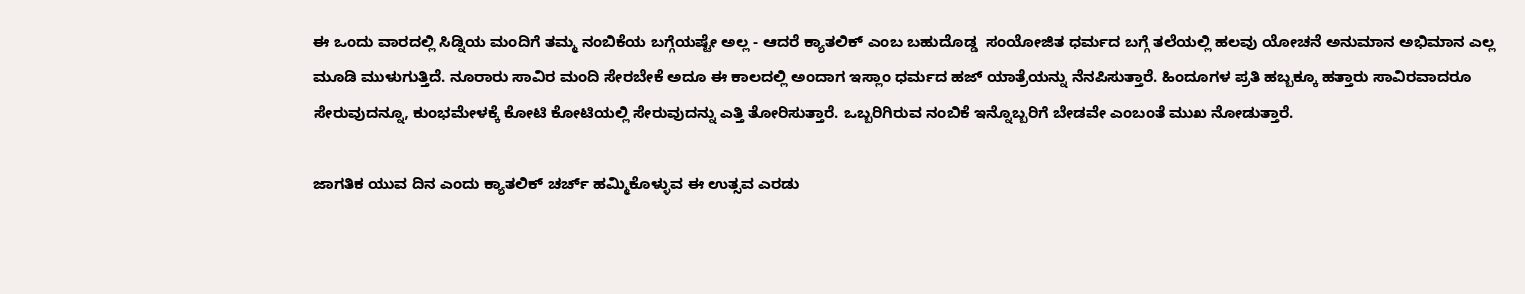ಈ ಒಂದು ವಾರದಲ್ಲಿ ಸಿಡ್ನಿಯ ಮಂದಿಗೆ ತಮ್ಮ ನಂಬಿಕೆಯ ಬಗ್ಗೆಯಷ್ಟೇ ಅಲ್ಲ - ಆದರೆ ಕ್ಯಾತಲಿಕ್ ಎಂಬ ಬಹುದೊಡ್ಡ  ಸಂಯೋಜಿತ ಧರ್ಮದ ಬಗ್ಗೆ ತಲೆಯಲ್ಲಿ ಹಲವು ಯೋಚನೆ ಅನುಮಾನ ಅಭಿಮಾನ ಎಲ್ಲ ಮೂಡಿ ಮುಳುಗುತ್ತಿದೆ. ನೂರಾರು ಸಾವಿರ ಮಂದಿ ಸೇರಬೇಕೆ ಅದೂ ಈ ಕಾಲದಲ್ಲಿ ಅಂದಾಗ ಇಸ್ಲಾಂ ಧರ್ಮದ ಹಜ್ ಯಾತ್ರೆಯನ್ನು ನೆನಪಿಸುತ್ತಾರೆ. ಹಿಂದೂಗಳ ಪ್ರತಿ ಹಬ್ಬಕ್ಕೂ ಹತ್ತಾರು ಸಾವಿರವಾದರೂ ಸೇರುವುದನ್ನೂ, ಕುಂಭಮೇಳಕ್ಕೆ ಕೋಟಿ ಕೋಟಿಯಲ್ಲಿ ಸೇರುವುದನ್ನು ಎತ್ತಿ ತೋರಿಸುತ್ತಾರೆ. ಒಬ್ಬರಿಗಿರುವ ನಂಬಿಕೆ ಇನ್ನೊಬ್ಬರಿಗೆ ಬೇಡವೇ ಎಂಬಂತೆ ಮುಖ ನೋಡುತ್ತಾರೆ.

ಜಾಗತಿಕ ಯುವ ದಿನ ಎಂದು ಕ್ಯಾತಲಿಕ್ ಚರ್ಚ್ ಹಮ್ಮಿಕೊಳ್ಳುವ ಈ ಉತ್ಸವ ಎರಡು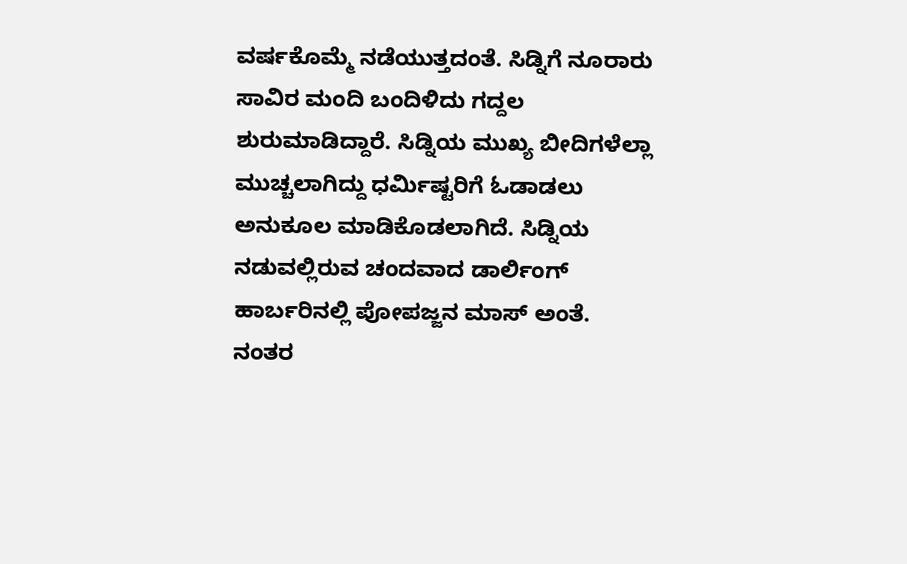ವರ್ಷಕೊಮ್ಮೆ ನಡೆಯುತ್ತದಂತೆ. ಸಿಡ್ನಿಗೆ ನೂರಾರು ಸಾವಿರ ಮಂದಿ ಬಂದಿಳಿದು ಗದ್ದಲ ಶುರುಮಾಡಿದ್ದಾರೆ. ಸಿಡ್ನಿಯ ಮುಖ್ಯ ಬೀದಿಗಳೆಲ್ಲಾ ಮುಚ್ಚಲಾಗಿದ್ದು ಧರ್ಮಿಷ್ಟರಿಗೆ ಓಡಾಡಲು ಅನುಕೂಲ ಮಾಡಿಕೊಡಲಾಗಿದೆ. ಸಿಡ್ನಿಯ ನಡುವಲ್ಲಿರುವ ಚಂದವಾದ ಡಾರ್ಲಿಂಗ್ ಹಾರ್ಬರಿನಲ್ಲಿ ಪೋಪಜ್ಜನ ಮಾಸ್ ಅಂತೆ. ನಂತರ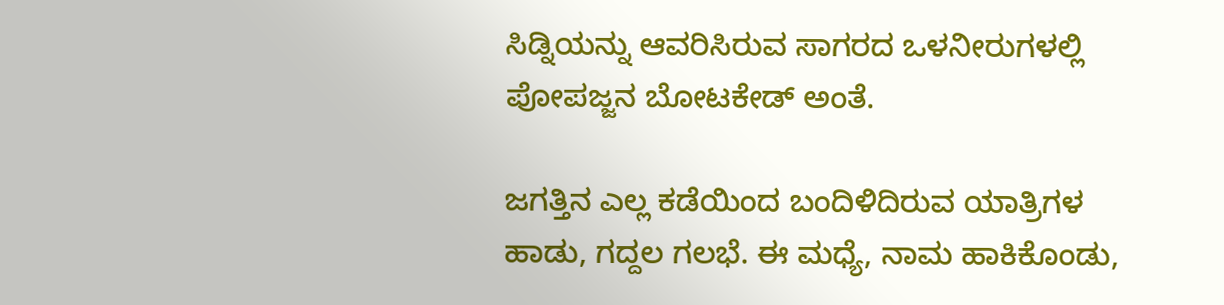ಸಿಡ್ನಿಯನ್ನು ಆವರಿಸಿರುವ ಸಾಗರದ ಒಳನೀರುಗಳಲ್ಲಿ ಪೋಪಜ್ಜನ ಬೋಟಕೇಡ್ ಅಂತೆ.

ಜಗತ್ತಿನ ಎಲ್ಲ ಕಡೆಯಿಂದ ಬಂದಿಳಿದಿರುವ ಯಾತ್ರಿಗಳ ಹಾಡು, ಗದ್ದಲ ಗಲಭೆ. ಈ ಮಧ್ಯೆ, ನಾಮ ಹಾಕಿಕೊಂಡು,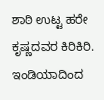ಶಾಠಿ ಉಟ್ಟ ಹರೇ ಕೃಷ್ಣದವರ ಕಿರಿಕಿರಿ. ಇಂಡಿಯಾದಿಂದ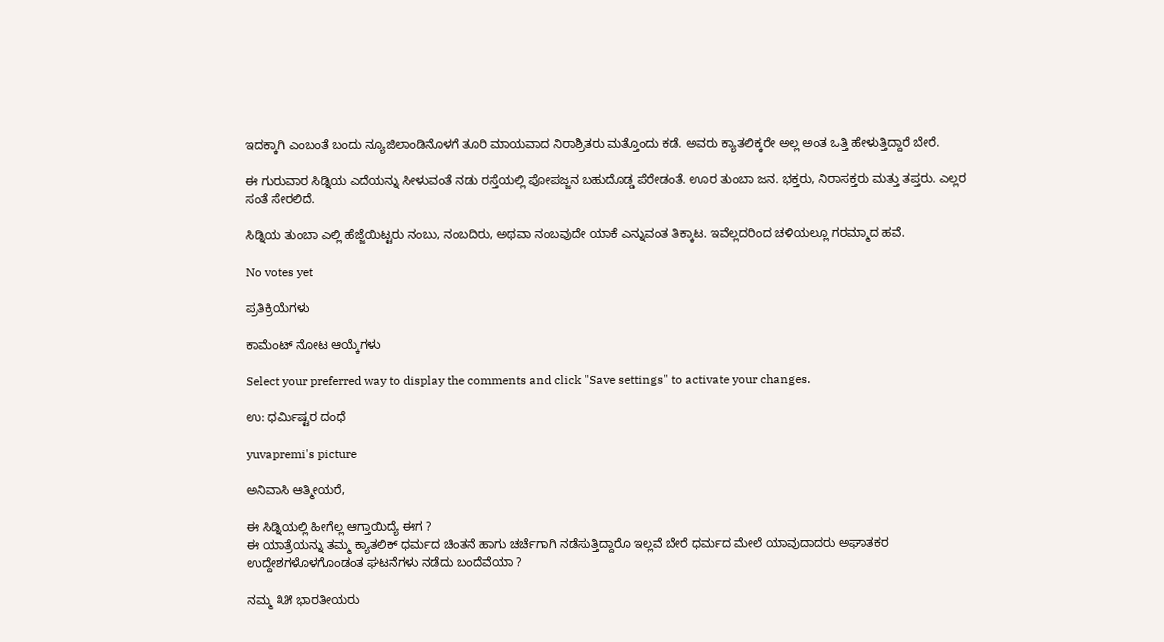ಇದಕ್ಕಾಗಿ ಎಂಬಂತೆ ಬಂದು ನ್ಯೂಜಿಲಾಂಡಿನೊಳಗೆ ತೂರಿ ಮಾಯವಾದ ನಿರಾಶ್ರಿತರು ಮತ್ತೊಂದು ಕಡೆ. ಅವರು ಕ್ಯಾತಲಿಕ್ಕರೇ ಅಲ್ಲ ಅಂತ ಒತ್ತಿ ಹೇಳುತ್ತಿದ್ದಾರೆ ಬೇರೆ.

ಈ ಗುರುವಾರ ಸಿಡ್ನಿಯ ಎದೆಯನ್ನು ಸೀಳುವಂತೆ ನಡು ರಸ್ತೆಯಲ್ಲಿ ಪೋಪಜ್ಜನ ಬಹುದೊಡ್ಡ ಪೆರೇಡಂತೆ. ಊರ ತುಂಬಾ ಜನ. ಭಕ್ತರು, ನಿರಾಸಕ್ತರು ಮತ್ತು ತಪ್ತರು. ಎಲ್ಲರ ಸಂತೆ ಸೇರಲಿದೆ.

ಸಿಡ್ನಿಯ ತುಂಬಾ ಎಲ್ಲಿ ಹೆಜ್ಜೆಯಿಟ್ಟರು ನಂಬು, ನಂಬದಿರು, ಅಥವಾ ನಂಬವುದೇ ಯಾಕೆ ಎನ್ನುವಂತ ತಿಕ್ಕಾಟ. ಇವೆಲ್ಲದರಿಂದ ಚಳಿಯಲ್ಲೂ ಗರಮ್ಮಾದ ಹವೆ.

No votes yet

ಪ್ರತಿಕ್ರಿಯೆಗಳು

ಕಾಮೆಂಟ್ ನೋಟ ಆಯ್ಕೆಗಳು

Select your preferred way to display the comments and click "Save settings" to activate your changes.

ಉ: ಧರ್ಮಿಷ್ಟರ ದಂಧೆ

yuvapremi's picture

ಅನಿವಾಸಿ ಆತ್ಮೀಯರೆ,

ಈ ಸಿಡ್ನಿಯಲ್ಲಿ ಹೀಗೆಲ್ಲ ಆಗ್ತಾಯಿದ್ಯೆ ಈಗ ?
ಈ ಯಾತ್ರೆಯನ್ನು ತಮ್ಮ ಕ್ಯಾತಲಿಕ್ ಧರ್ಮದ ಚಿಂತನೆ ಹಾಗು ಚರ್ಚೆಗಾಗಿ ನಡೆಸುತ್ತಿದ್ದಾರೊ ಇಲ್ಲವೆ ಬೇರೆ ಧರ್ಮದ ಮೇಲೆ ಯಾವುದಾದರು ಅಘಾತಕರ ಉದ್ದೇಶಗಳೊಳಗೊಂಡಂತ ಘಟನೆಗಳು ನಡೆದು ಬಂದೆವೆಯಾ ?

ನಮ್ಮ ೩೫ ಭಾರತೀಯರು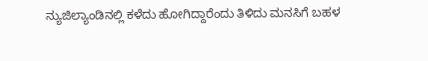ನ್ಯುಜಿಲ್ಯಾಂಡಿನಲ್ಲಿ ಕಳೆದು ಹೋಗಿದ್ದಾರೆಂದು ತಿಳಿದು ಮನಸಿಗೆ ಬಹಳ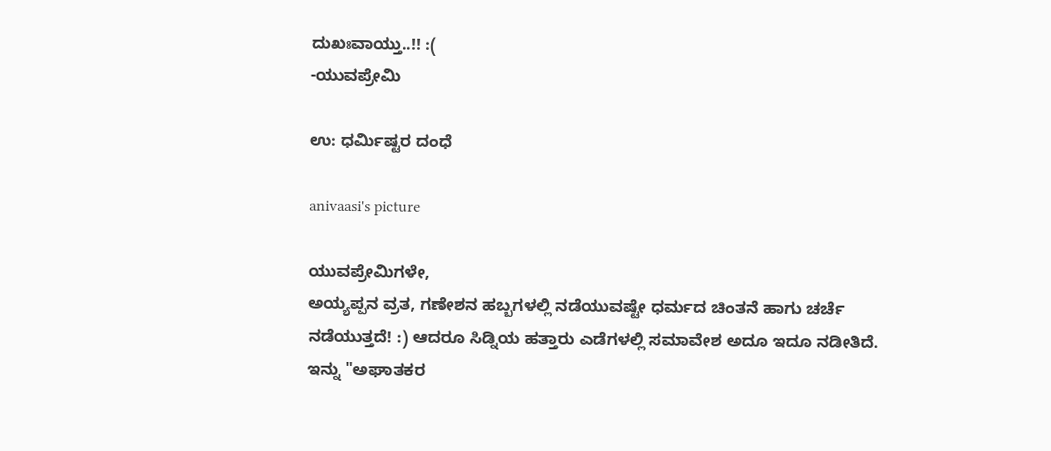ದುಖಃವಾಯ್ತು..!! :(
-ಯುವಪ್ರೇಮಿ

ಉ: ಧರ್ಮಿಷ್ಟರ ದಂಧೆ

anivaasi's picture

ಯುವಪ್ರೇಮಿಗಳೇ,
ಅಯ್ಯಪ್ಪನ ವ್ರತ, ಗಣೇಶನ ಹಬ್ಬಗಳಲ್ಲಿ ನಡೆಯುವಷ್ಟೇ ಧರ್ಮದ ಚಿಂತನೆ ಹಾಗು ಚರ್ಚೆ ನಡೆಯುತ್ತದೆ! :) ಆದರೂ ಸಿಡ್ನಿಯ ಹತ್ತಾರು ಎಡೆಗಳಲ್ಲಿ ಸಮಾವೇಶ ಅದೂ ಇದೂ ನಡೀತಿದೆ.
ಇನ್ನು "ಅಘಾತಕರ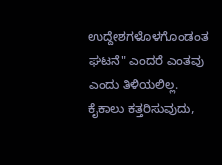ಉದ್ದೇಶಗಳೊಳಗೊಂಡಂತ ಘಟನೆ" ಎಂದರೆ ಎಂತವು ಎಂದು ತಿಳಿಯಲಿಲ್ಲ. ಕೈಕಾಲು ಕತ್ತರಿಸುವುದು,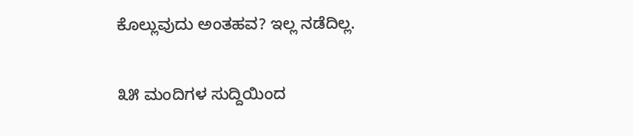ಕೊಲ್ಲುವುದು ಅಂತಹವ? ಇಲ್ಲ ನಡೆದಿಲ್ಲ.

೩೫ ಮಂದಿಗಳ ಸುದ್ದಿಯಿಂದ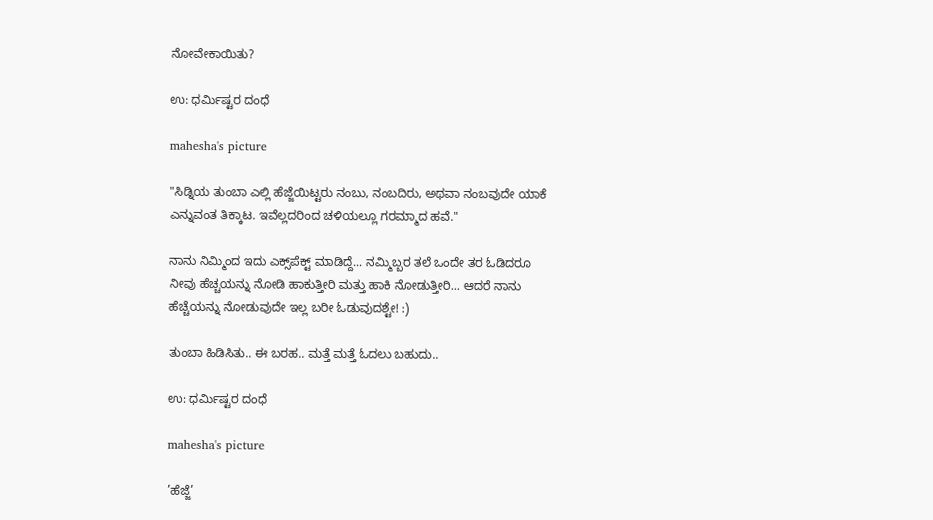ನೋವೇಕಾಯಿತು?

ಉ: ಧರ್ಮಿಷ್ಟರ ದಂಧೆ

mahesha's picture

"ಸಿಡ್ನಿಯ ತುಂಬಾ ಎಲ್ಲಿ ಹೆಜ್ಜೆಯಿಟ್ಟರು ನಂಬು, ನಂಬದಿರು, ಅಥವಾ ನಂಬವುದೇ ಯಾಕೆ ಎನ್ನುವಂತ ತಿಕ್ಕಾಟ. ಇವೆಲ್ಲದರಿಂದ ಚಳಿಯಲ್ಲೂ ಗರಮ್ಮಾದ ಹವೆ."

ನಾನು ನಿಮ್ಮಿಂದ ಇದು ಎಕ್ಸ್‌ಪೆಕ್ಟ್ ಮಾಡಿದ್ದೆ... ನಮ್ಮಿಬ್ಬರ ತಲೆ ಒಂದೇ ತರ ಓಡಿದರೂ ನೀವು ಹೆಚ್ಚಯನ್ನು ನೋಡಿ ಹಾಕುತ್ತೀರಿ ಮತ್ತು ಹಾಕಿ ನೋಡುತ್ತೀರಿ... ಆದರೆ ನಾನು ಹೆಚ್ಚೆಯನ್ನು ನೋಡುವುದೇ ಇಲ್ಲ ಬರೀ ಓಡುವುದಶ್ಟೇ! :)

ತುಂಬಾ ಹಿಡಿಸಿತು.. ಈ ಬರಹ.. ಮತ್ತೆ ಮತ್ತೆ ಓದಲು ಬಹುದು..

ಉ: ಧರ್ಮಿಷ್ಟರ ದಂಧೆ

mahesha's picture

’ಹೆಜ್ಜೆ’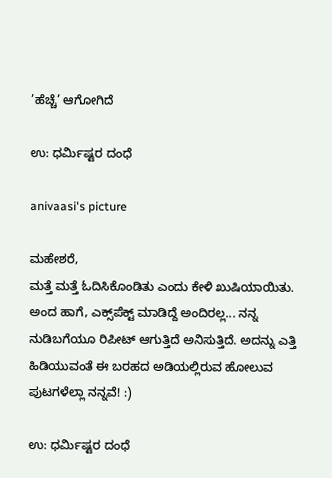’ಹೆಚ್ಚೆ’ ಆಗೋಗಿದೆ

ಉ: ಧರ್ಮಿಷ್ಟರ ದಂಧೆ

anivaasi's picture

ಮಹೇಶರೆ,
ಮತ್ತೆ ಮತ್ತೆ ಓದಿಸಿಕೊಂಡಿತು ಎಂದು ಕೇಳಿ ಖುಷಿಯಾಯಿತು. ಅಂದ ಹಾಗೆ, ಎಕ್ಸ್‌ಪೆಕ್ಟ್ ಮಾಡಿದ್ದೆ ಅಂದಿರಲ್ಲ... ನನ್ನ ನುಡಿಬಗೆಯೂ ರಿಪೀಟ್ ಆಗುತ್ತಿದೆ ಅನಿಸುತ್ತಿದೆ. ಅದನ್ನು ಎತ್ತಿ ಹಿಡಿಯುವಂತೆ ಈ ಬರಹದ ಅಡಿಯಲ್ಲಿರುವ ಹೋಲುವ ಪುಟಗಳೆಲ್ಲಾ ನನ್ನವೆ! :)

ಉ: ಧರ್ಮಿಷ್ಟರ ದಂಧೆ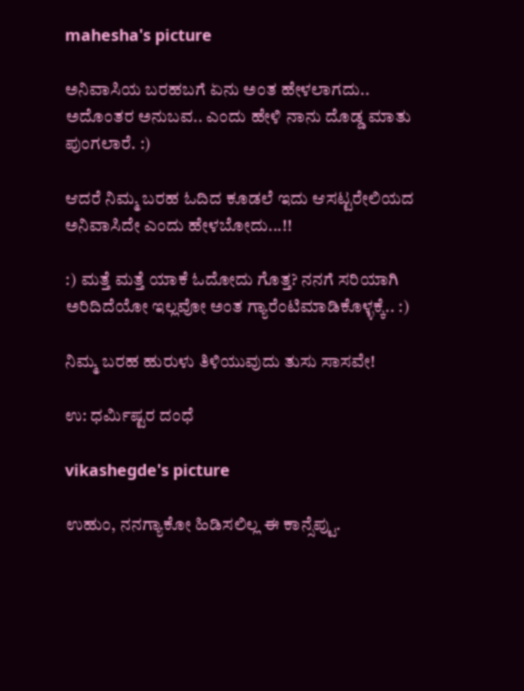mahesha's picture

ಅನಿವಾಸಿಯ ಬರಹಬಗೆ ಏನು ಅಂತ ಹೇಳಲಾಗದು.. ಅದೊಂತರ ಅನುಬವ.. ಎಂದು ಹೇಳಿ ನಾನು ದೊಡ್ಡ ಮಾತು ಪುಂಗಲಾರೆ. :)

ಆದರೆ ನಿಮ್ಮ ಬರಹ ಓದಿದ ಕೂಡಲೆ ಇದು ಆಸಟ್ಟರೇಲಿಯದ ಅನಿವಾಸಿದೇ ಎಂದು ಹೇಳಬೋದು...!!

:) ಮತ್ತೆ ಮತ್ತೆ ಯಾಕೆ ಓದೋದು ಗೊತ್ತ? ನನಗೆ ಸರಿಯಾಗಿ ಅರಿದಿದೆಯೋ ಇಲ್ಲವೋ ಅಂತ ಗ್ಯಾರೆಂಟಿಮಾಡಿಕೊಳ್ಳಕ್ಕೆ.. :)

ನಿಮ್ಮ ಬರಹ ಹುರುಳು ತಿಳಿಯುವುದು ತುಸು ಸಾಸವೇ!

ಉ: ಧರ್ಮಿಷ್ಟರ ದಂಧೆ

vikashegde's picture

ಉಹುಂ, ನನಗ್ಯಾಕೋ ಹಿಡಿಸಲಿಲ್ಲ ಈ ಕಾನ್ಸೆಪ್ಟು.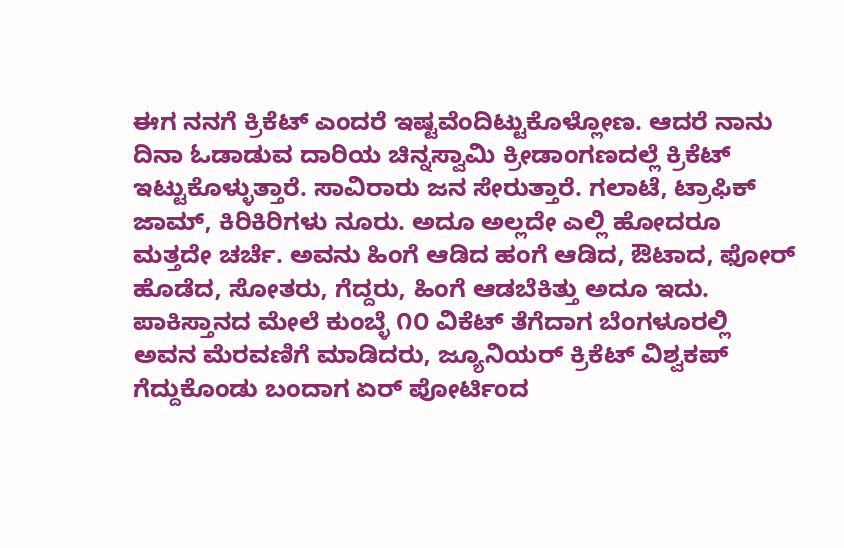ಈಗ ನನಗೆ ಕ್ರಿಕೆಟ್ ಎಂದರೆ ಇಷ್ಟವೆಂದಿಟ್ಟುಕೊಳ್ಲೋಣ. ಆದರೆ ನಾನು ದಿನಾ ಓಡಾಡುವ ದಾರಿಯ ಚಿನ್ನಸ್ವಾಮಿ ಕ್ರೀಡಾಂಗಣದಲ್ಲೆ ಕ್ರಿಕೆಟ್ ಇಟ್ಟುಕೊಳ್ಳುತ್ತಾರೆ. ಸಾವಿರಾರು ಜನ ಸೇರುತ್ತಾರೆ. ಗಲಾಟೆ, ಟ್ರಾಫಿಕ್ ಜಾಮ್, ಕಿರಿಕಿರಿಗಳು ನೂರು. ಅದೂ ಅಲ್ಲದೇ ಎಲ್ಲಿ ಹೋದರೂ ಮತ್ತದೇ ಚರ್ಚೆ. ಅವನು ಹಿಂಗೆ ಆಡಿದ ಹಂಗೆ ಆಡಿದ, ಔಟಾದ, ಫೋರ್ ಹೊಡೆದ, ಸೋತರು, ಗೆದ್ದರು, ಹಿಂಗೆ ಆಡಬೆಕಿತ್ತು ಅದೂ ಇದು. ಪಾಕಿಸ್ತಾನದ ಮೇಲೆ ಕುಂಬ್ಳೆ ೧೦ ವಿಕೆಟ್ ತೆಗೆದಾಗ ಬೆಂಗಳೂರಲ್ಲಿ ಅವನ ಮೆರವಣಿಗೆ ಮಾಡಿದರು, ಜ್ಯೂನಿಯರ್ ಕ್ರಿಕೆಟ್ ವಿಶ್ವಕಪ್ ಗೆದ್ದುಕೊಂಡು ಬಂದಾಗ ಏರ್ ಪೋರ್ಟಿಂದ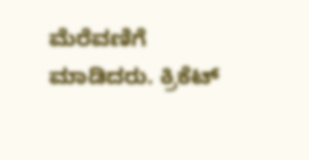ಮೆರೆವಣಿಗೆ ಮಾಡಿದರು. ಕ್ರಿಕೆಟ್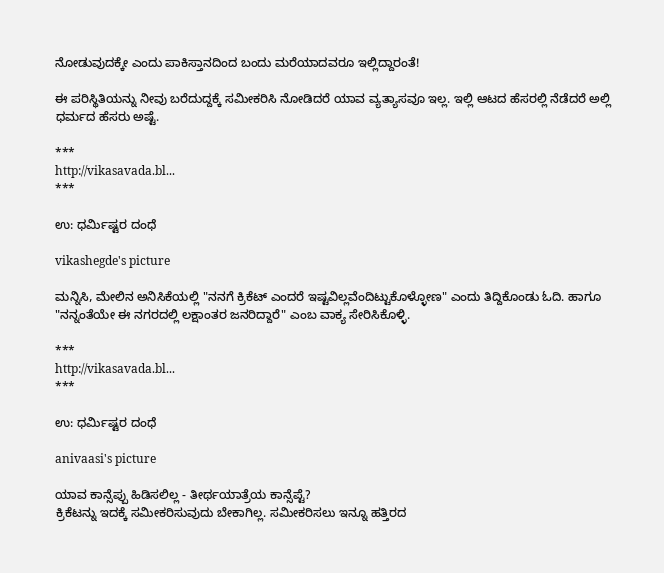ನೋಡುವುದಕ್ಕೇ ಎಂದು ಪಾಕಿಸ್ತಾನದಿಂದ ಬಂದು ಮರೆಯಾದವರೂ ಇಲ್ಲಿದ್ದಾರಂತೆ!

ಈ ಪರಿಸ್ಥಿತಿಯನ್ನು ನೀವು ಬರೆದುದ್ದಕ್ಕೆ ಸಮೀಕರಿಸಿ ನೋಡಿದರೆ ಯಾವ ವ್ಯತ್ಯಾಸವೂ ಇಲ್ಲ. ಇಲ್ಲಿ ಆಟದ ಹೆಸರಲ್ಲಿ ನೆಡೆದರೆ ಅಲ್ಲಿ ಧರ್ಮದ ಹೆಸರು ಅಷ್ಟೆ.

***
http://vikasavada.bl...
***

ಉ: ಧರ್ಮಿಷ್ಟರ ದಂಧೆ

vikashegde's picture

ಮನ್ನಿಸಿ, ಮೇಲಿನ ಅನಿಸಿಕೆಯಲ್ಲಿ "ನನಗೆ ಕ್ರಿಕೆಟ್ ಎಂದರೆ ಇಷ್ಟವಿಲ್ಲವೆಂದಿಟ್ಟುಕೊಳ್ಳೋಣ" ಎಂದು ತಿದ್ದಿಕೊಂಡು ಓದಿ. ಹಾಗೂ "ನನ್ನಂತೆಯೇ ಈ ನಗರದಲ್ಲಿ ಲಕ್ಷಾಂತರ ಜನರಿದ್ದಾರೆ" ಎಂಬ ವಾಕ್ಯ ಸೇರಿಸಿಕೊಳ್ಳಿ.

***
http://vikasavada.bl...
***

ಉ: ಧರ್ಮಿಷ್ಟರ ದಂಧೆ

anivaasi's picture

ಯಾವ ಕಾನ್ಸೆಪ್ಪು ಹಿಡಿಸಲಿಲ್ಲ - ತೀರ್ಥಯಾತ್ರೆಯ ಕಾನ್ಸೆಪ್ಟೆ?
ಕ್ರಿಕೆಟನ್ನು ಇದಕ್ಕೆ ಸಮೀಕರಿಸುವುದು ಬೇಕಾಗಿಲ್ಲ. ಸಮೀಕರಿಸಲು ಇನ್ನೂ ಹತ್ತಿರದ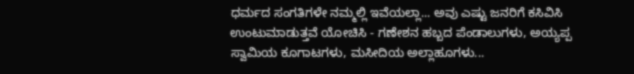ಧರ್ಮದ ಸಂಗತಿಗಳೇ ನಮ್ಮಲ್ಲಿ ಇವೆಯಲ್ಲಾ... ಅವು ಎಷ್ಟು ಜನರಿಗೆ ಕಸಿವಿಸಿ ಉಂಟುಮಾಡುತ್ತವೆ ಯೋಚಿಸಿ - ಗಣೇಶನ ಹಬ್ಬದ ಪೆಂಡಾಲುಗಳು, ಅಯ್ಯಪ್ಪ ಸ್ವಾಮಿಯ ಕೂಗಾಟಗಳು, ಮಸೀದಿಯ ಅಲ್ಲಾಹೂಗಳು...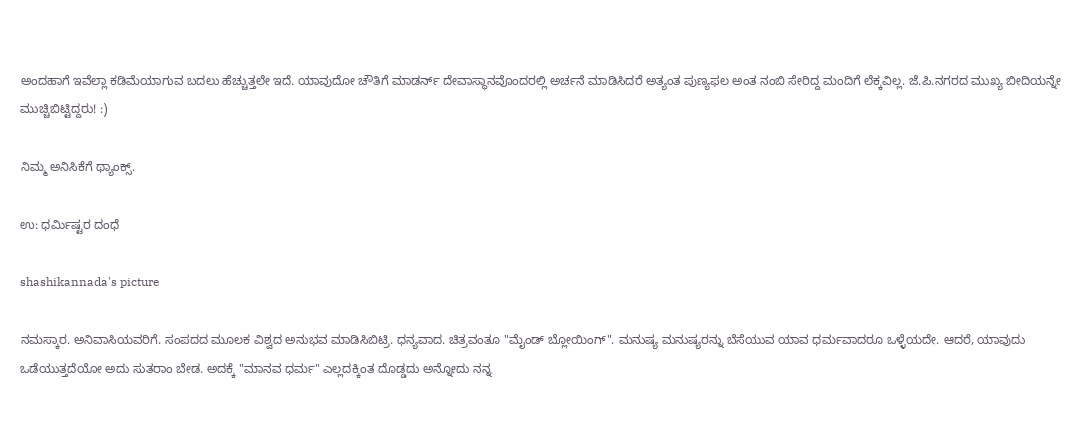ಅಂದಹಾಗೆ ಇವೆಲ್ಲಾ ಕಡಿಮೆಯಾಗುವ ಬದಲು ಹೆಚ್ಚುತ್ತಲೇ ಇದೆ. ಯಾವುದೋ ಚೌತಿಗೆ ಮಾಡರ್ನ್ ದೇವಾಸ್ಥಾನವೊಂದರಲ್ಲಿ ಅರ್ಚನೆ ಮಾಡಿಸಿದರೆ ಅತ್ಯಂತ ಪುಣ್ಯಫಲ ಅಂತ ನಂಬಿ ಸೇರಿದ್ದ ಮಂದಿಗೆ ಲೆಕ್ಕವಿಲ್ಲ. ಜೆ.ಪಿ.ನಗರದ ಮುಖ್ಯ ಬೀದಿಯನ್ನೇ ಮುಚ್ಚಿಬಿಟ್ಟಿದ್ದರು! :)

ನಿಮ್ಮ ಅನಿಸಿಕೆಗೆ ಥ್ಯಾಂಕ್ಸ್.

ಉ: ಧರ್ಮಿಷ್ಟರ ದಂಧೆ

shashikannada's picture

ನಮಸ್ಕಾರ. ಅನಿವಾಸಿಯವರಿಗೆ. ಸಂಪದದ ಮೂಲಕ ವಿಶ್ವದ ಅನುಭವ ಮಾಡಿಸಿಬಿಟ್ರಿ. ಧನ್ಯವಾದ. ಚಿತ್ರವಂತೂ "ಮೈಂಡ್ ಬ್ಲೋಯಿಂಗ್". ಮನುಷ್ಯ ಮನುಷ್ಯರನ್ನು ಬೆಸೆಯುವ ಯಾವ ಧರ್ಮವಾದರೂ ಒಳ್ಳೆಯದೇ. ಆದರೆ, ಯಾವುದು ಒಡೆಯುತ್ತದೆಯೋ ಅದು ಸುತರಾಂ ಬೇಡ. ಅದಕ್ಕೆ "ಮಾನವ ಧರ್ಮ" ಎಲ್ಲದಕ್ಕಿಂತ ದೊಡ್ಡದು ಅನ್ನೋದು ನನ್ನ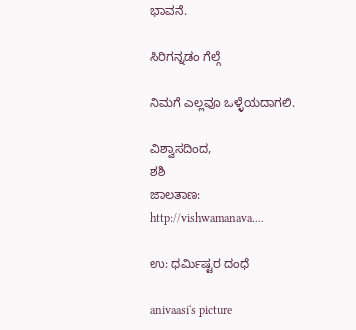ಭಾವನೆ.

ಸಿರಿಗನ್ನಡಂ ಗೆಲ್ಗೆ

ನಿಮಗೆ ಎಲ್ಲವೂ ಒಳ್ಳೆಯದಾಗಲಿ.

ವಿಶ್ವಾಸದಿಂದ,
ಶಶಿ
ಜಾಲತಾಣ: http://vishwamanava....

ಉ: ಧರ್ಮಿಷ್ಟರ ದಂಧೆ

anivaasi's picture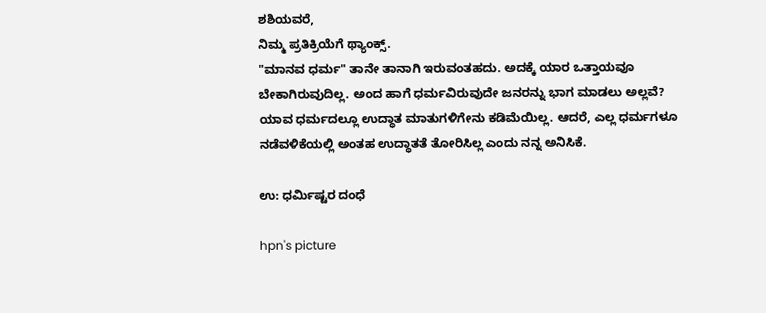ಶಶಿಯವರೆ,
ನಿಮ್ಮ ಪ್ರತಿಕ್ರಿಯೆಗೆ ಥ್ಯಾಂಕ್ಸ್.
"ಮಾನವ ಧರ್ಮ" ತಾನೇ ತಾನಾಗಿ ಇರುವಂತಹದು. ಅದಕ್ಕೆ ಯಾರ ಒತ್ತಾಯವೂ ಬೇಕಾಗಿರುವುದಿಲ್ಲ. ಅಂದ ಹಾಗೆ ಧರ್ಮವಿರುವುದೇ ಜನರನ್ನು ಭಾಗ ಮಾಡಲು ಅಲ್ಲವೆ? ಯಾವ ಧರ್ಮದಲ್ಲೂ ಉದ್ಧಾತ ಮಾತುಗಳಿಗೇನು ಕಡಿಮೆಯಿಲ್ಲ. ಆದರೆ, ಎಲ್ಲ ಧರ್ಮಗಳೂ ನಡೆವಳಿಕೆಯಲ್ಲಿ ಅಂತಹ ಉದ್ಧಾತತೆ ತೋರಿಸಿಲ್ಲ ಎಂದು ನನ್ನ ಅನಿಸಿಕೆ.

ಉ: ಧರ್ಮಿಷ್ಟರ ದಂಧೆ

hpn's picture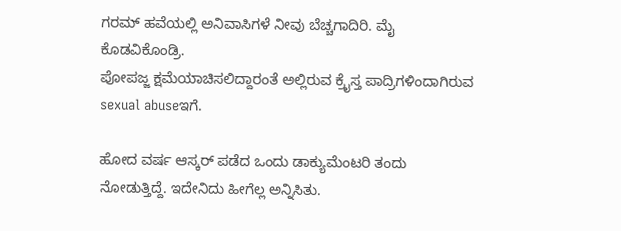ಗರಮ್ ಹವೆಯಲ್ಲಿ ಅನಿವಾಸಿಗಳೆ ನೀವು ಬೆಚ್ಚಗಾದಿರಿ. ಮೈ ಕೊಡವಿಕೊಂಡ್ರಿ.
ಪೋಪಜ್ಜ ಕ್ಷಮೆಯಾಚಿಸಲಿದ್ದಾರಂತೆ ಅಲ್ಲಿರುವ ಕ್ರೈಸ್ತ ಪಾದ್ರಿಗಳಿಂದಾಗಿರುವ sexual abuseಇಗೆ.

ಹೋದ ವರ್ಷ ಆಸ್ಕರ್ ಪಡೆದ ಒಂದು ಡಾಕ್ಯುಮೆಂಟರಿ ತಂದು ನೋಡುತ್ತಿದ್ದೆ. ಇದೇನಿದು ಹೀಗೆಲ್ಲ ಅನ್ನಿಸಿತು.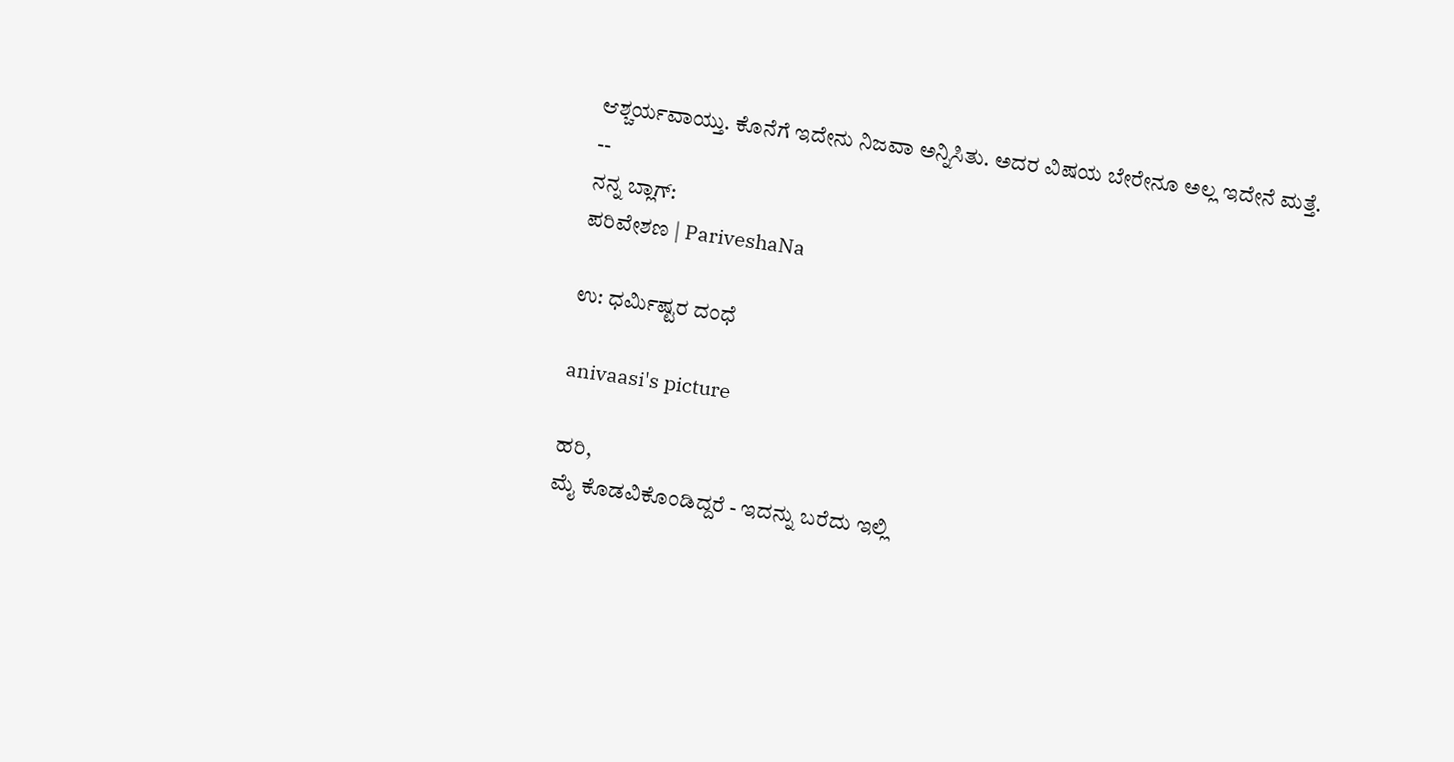ಆಶ್ಚರ್ಯವಾಯ್ತು. ಕೊನೆಗೆ ಇದೇನು ನಿಜವಾ ಅನ್ನಿಸಿತು. ಅದರ ವಿಷಯ ಬೇರೇನೂ ಅಲ್ಲ ಇದೇನೆ ಮತ್ತೆ.
--
ನನ್ನ ಬ್ಲಾಗ್:
ಪರಿವೇಶಣ | PariveshaNa

ಉ: ಧರ್ಮಿಷ್ಟರ ದಂಧೆ

anivaasi's picture

ಹರಿ,
ಮೈ ಕೊಡವಿಕೊಂಡಿದ್ದರೆ - ಇದನ್ನು ಬರೆದು ಇಲ್ಲಿ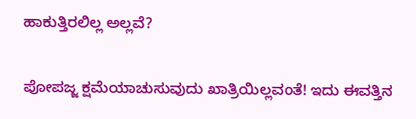ಹಾಕುತ್ತಿರಲಿಲ್ಲ ಅಲ್ಲವೆ?

ಪೋಪಜ್ಜ ಕ್ಷಮೆಯಾಚುಸುವುದು ಖಾತ್ರಿಯಿಲ್ಲವಂತೆ! ಇದು ಈವತ್ತಿನ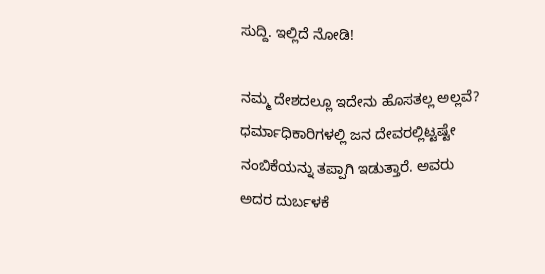ಸುದ್ದಿ. ಇಲ್ಲಿದೆ ನೋಡಿ!

ನಮ್ಮ ದೇಶದಲ್ಲೂ ಇದೇನು ಹೊಸತಲ್ಲ ಅಲ್ಲವೆ? ಧರ್ಮಾಧಿಕಾರಿಗಳಲ್ಲಿ ಜನ ದೇವರಲ್ಲಿಟ್ಟಷ್ಟೇ ನಂಬಿಕೆಯನ್ನು ತಪ್ಪಾಗಿ ಇಡುತ್ತಾರೆ. ಅವರು ಅದರ ದುರ್ಬಳಕೆ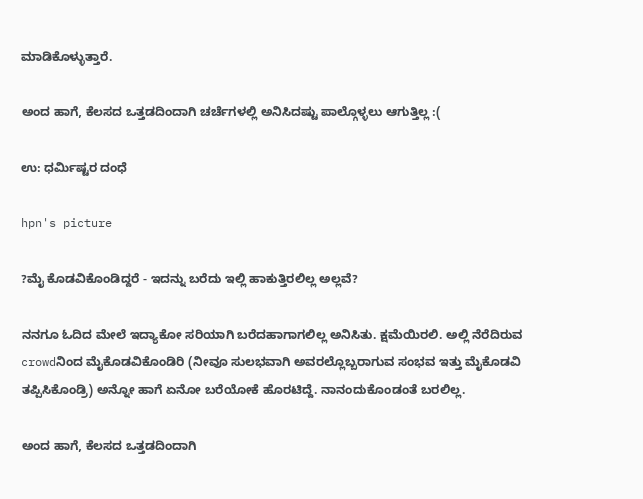ಮಾಡಿಕೊಳ್ಳುತ್ತಾರೆ.

ಅಂದ ಹಾಗೆ, ಕೆಲಸದ ಒತ್ತಡದಿಂದಾಗಿ ಚರ್ಚೆಗಳಲ್ಲಿ ಅನಿಸಿದಷ್ಟು ಪಾಲ್ಗೊಳ್ಳಲು ಆಗುತ್ತಿಲ್ಲ :(

ಉ: ಧರ್ಮಿಷ್ಟರ ದಂಧೆ

hpn's picture

?ಮೈ ಕೊಡವಿಕೊಂಡಿದ್ದರೆ - ಇದನ್ನು ಬರೆದು ಇಲ್ಲಿ ಹಾಕುತ್ತಿರಲಿಲ್ಲ ಅಲ್ಲವೆ?

ನನಗೂ ಓದಿದ ಮೇಲೆ ಇದ್ಯಾಕೋ ಸರಿಯಾಗಿ ಬರೆದಹಾಗಾಗಲಿಲ್ಲ ಅನಿಸಿತು. ಕ್ಷಮೆಯಿರಲಿ. ಅಲ್ಲಿ ನೆರೆದಿರುವ crowdನಿಂದ ಮೈಕೊಡವಿಕೊಂಡಿರಿ (ನೀವೂ ಸುಲಭವಾಗಿ ಅವರಲ್ಲೊಬ್ಬರಾಗುವ ಸಂಭವ ಇತ್ತು ಮೈಕೊಡವಿ ತಪ್ಪಿಸಿಕೊಂಡ್ರಿ) ಅನ್ನೋ ಹಾಗೆ ಏನೋ ಬರೆಯೋಕೆ ಹೊರಟಿದ್ದೆ. ನಾನಂದುಕೊಂಡಂತೆ ಬರಲಿಲ್ಲ.

ಅಂದ ಹಾಗೆ, ಕೆಲಸದ ಒತ್ತಡದಿಂದಾಗಿ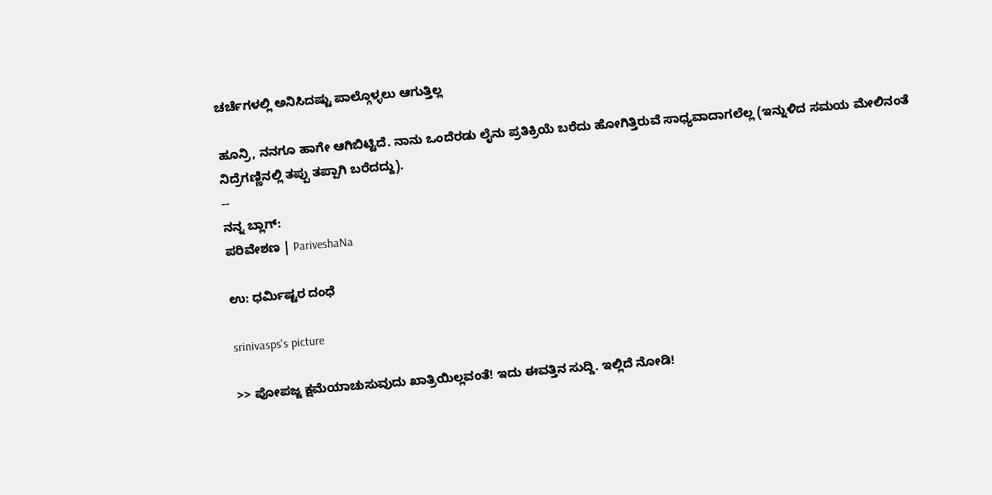ಚರ್ಚೆಗಳಲ್ಲಿ ಅನಿಸಿದಷ್ಟು ಪಾಲ್ಗೊಳ್ಳಲು ಆಗುತ್ತಿಲ್ಲ

ಹೂನ್ರಿ, ನನಗೂ ಹಾಗೇ ಆಗಿಬಿಟ್ಟಿದೆ. ನಾನು ಒಂದೆರಡು ಲೈನು ಪ್ರತಿಕ್ರಿಯೆ ಬರೆದು ಹೋಗಿತ್ತಿರುವೆ ಸಾಧ್ಯವಾದಾಗಲೆಲ್ಲ (ಇನ್ನುಳಿದ ಸಮಯ ಮೇಲಿನಂತೆ ನಿದ್ರೆಗಣ್ಣಿನಲ್ಲಿ ತಪ್ಪು ತಪ್ಪಾಗಿ ಬರೆದದ್ದು).
--
ನನ್ನ ಬ್ಲಾಗ್:
ಪರಿವೇಶಣ | PariveshaNa

ಉ: ಧರ್ಮಿಷ್ಟರ ದಂಧೆ

srinivasps's picture

>> ಪೋಪಜ್ಜ ಕ್ಷಮೆಯಾಚುಸುವುದು ಖಾತ್ರಿಯಿಲ್ಲವಂತೆ! ಇದು ಈವತ್ತಿನ ಸುದ್ದಿ. ಇಲ್ಲಿದೆ ನೋಡಿ!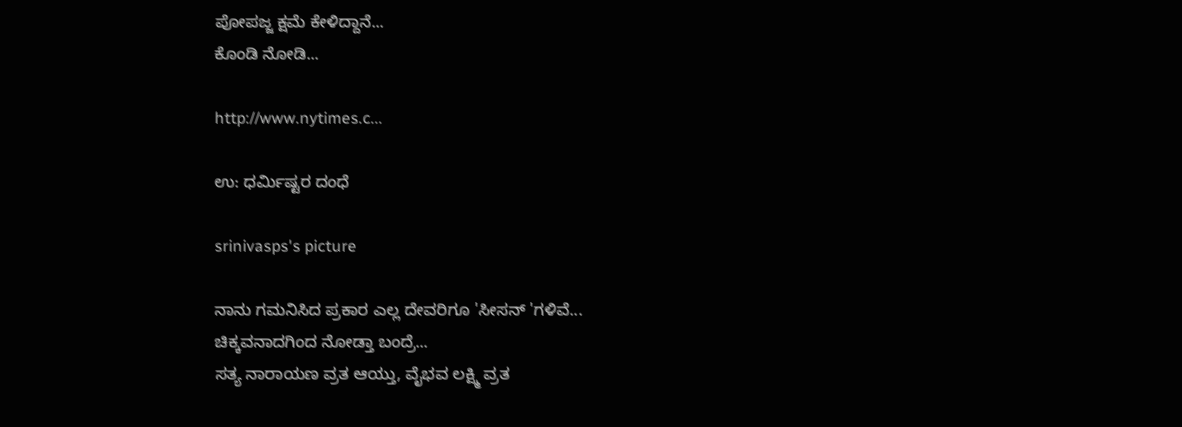ಪೋಪಜ್ಜ ಕ್ಷಮೆ ಕೇಳಿದ್ದಾನೆ...
ಕೊಂಡಿ ನೋಡಿ...

http://www.nytimes.c...

ಉ: ಧರ್ಮಿಷ್ಟರ ದಂಧೆ

srinivasps's picture

ನಾನು ಗಮನಿಸಿದ ಪ್ರಕಾರ ಎಲ್ಲ ದೇವರಿಗೂ 'ಸೀಸನ್ 'ಗಳಿವೆ...
ಚಿಕ್ಕವನಾದಗಿಂದ ನೋಡ್ತಾ ಬಂದ್ರೆ...
ಸತ್ಯ ನಾರಾಯಣ ವ್ರತ ಆಯ್ತು, ವೈಭವ ಲಕ್ಷ್ಮಿ ವ್ರತ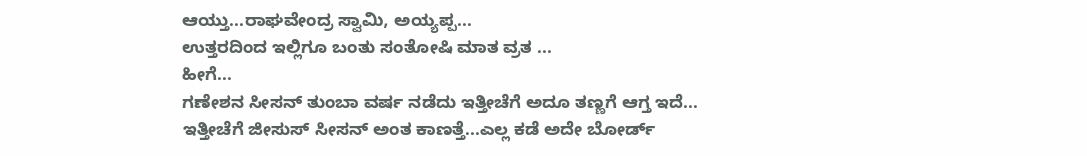ಆಯ್ತು...ರಾಘವೇಂದ್ರ ಸ್ವಾಮಿ, ಅಯ್ಯಪ್ಪ...
ಉತ್ತರದಿಂದ ಇಲ್ಲಿಗೂ ಬಂತು ಸಂತೋಷಿ ಮಾತ ವ್ರತ ...
ಹೀಗೆ...
ಗಣೇಶನ ಸೀಸನ್ ತುಂಬಾ ವರ್ಷ ನಡೆದು ಇತ್ತೀಚೆಗೆ ಅದೂ ತಣ್ಣಗೆ ಆಗ್ತ ಇದೆ...
ಇತ್ತೀಚೆಗೆ ಜೀಸುಸ್ ಸೀಸನ್ ಅಂತ ಕಾಣತ್ತೆ...ಎಲ್ಲ ಕಡೆ ಅದೇ ಬೋರ್ಡ್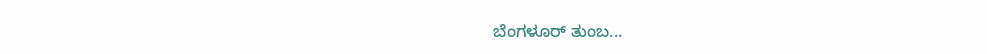ಬೆಂಗಳೂರ್ ತುಂಬ...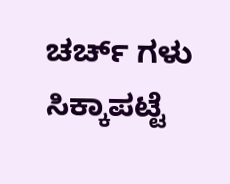ಚರ್ಚ್ ಗಳು ಸಿಕ್ಕಾಪಟ್ಟೆ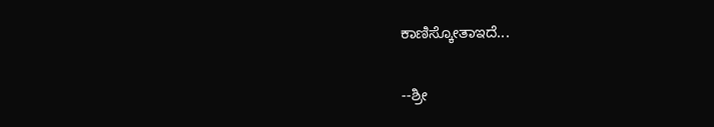ಕಾಣಿಸ್ಕೋತಾಇದೆ...

--ಶ್ರೀ